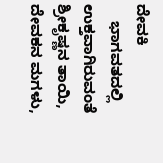ದೇವಕಿ
    ಭಾಗವತದಲ್ಲಿ ಉಕ್ತವಾಗಿರುವಂತೆ ಶ್ರೀಕೃಷ್ಣನ ತಾಯಿ, ದೇವಕನ ಮಗಳು,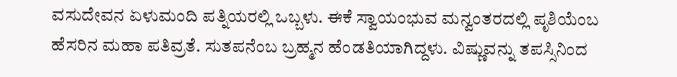ವಸುದೇವನ ಏಳುಮಂದಿ ಪತ್ನಿಯರಲ್ಲಿ ಒಬ್ಬಳು. ಈಕೆ ಸ್ವಾಯಂಭುವ ಮನ್ವಂತರದಲ್ಲಿ ಪೃಶಿಯೆಂಬ ಹೆಸರಿನ ಮಹಾ ಪತಿವ್ರತೆ. ಸುತಪನೆಂಬ ಬ್ರಹ್ಮನ ಹೆಂಡತಿಯಾಗಿದ್ದಳು. ವಿಷ್ಣುವನ್ನು ತಪಸ್ಸಿನಿಂದ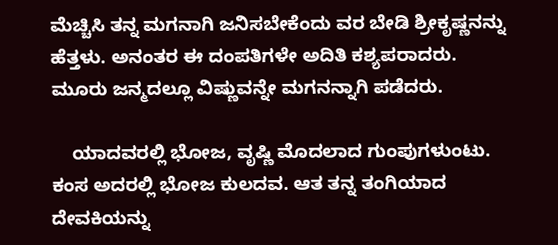ಮೆಚ್ಚಿಸಿ ತನ್ನ ಮಗನಾಗಿ ಜನಿಸಬೇಕೆಂದು ವರ ಬೇಡಿ ಶ್ರೀಕೃಷ್ಣನನ್ನು ಹೆತ್ತಳು. ಅನಂತರ ಈ ದಂಪತಿಗಳೇ ಅದಿತಿ ಕಶ್ಯಪರಾದರು. ಮೂರು ಜನ್ಮದಲ್ಲೂ ವಿಷ್ಣುವನ್ನೇ ಮಗನನ್ನಾಗಿ ಪಡೆದರು.

    ಯಾದವರಲ್ಲಿ ಭೋಜ, ವೃಷ್ಣಿ ಮೊದಲಾದ ಗುಂಪುಗಳುಂಟು. ಕಂಸ ಅದರಲ್ಲಿ ಭೋಜ ಕುಲದವ. ಆತ ತನ್ನ ತಂಗಿಯಾದ ದೇವಕಿಯನ್ನು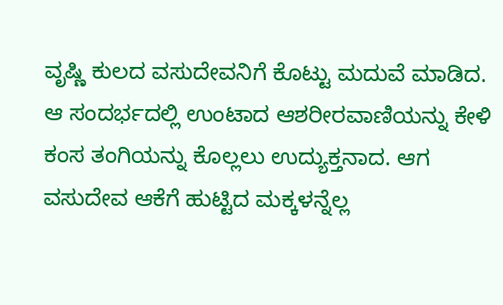ವೃಷ್ಣಿ ಕುಲದ ವಸುದೇವನಿಗೆ ಕೊಟ್ಟು ಮದುವೆ ಮಾಡಿದ. ಆ ಸಂದರ್ಭದಲ್ಲಿ ಉಂಟಾದ ಆಶರೀರವಾಣಿಯನ್ನು ಕೇಳಿ ಕಂಸ ತಂಗಿಯನ್ನು ಕೊಲ್ಲಲು ಉದ್ಯುಕ್ತನಾದ. ಆಗ ವಸುದೇವ ಆಕೆಗೆ ಹುಟ್ಟಿದ ಮಕ್ಕಳನ್ನೆಲ್ಲ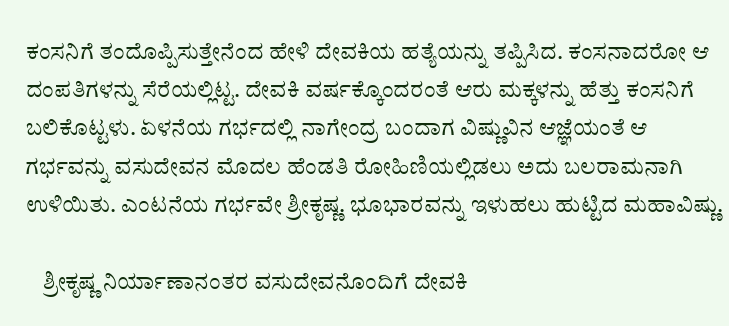ಕಂಸನಿಗೆ ತಂದೊಪ್ಪಿಸುತ್ತೇನೆಂದ ಹೇಳಿ ದೇವಕಿಯ ಹತ್ಯೆಯನ್ನು ತಪ್ಪಿಸಿದ. ಕಂಸನಾದರೋ ಆ ದಂಪತಿಗಳನ್ನು ಸೆರೆಯಲ್ಲಿಟ್ಟ. ದೇವಕಿ ವರ್ಷಕ್ಕೊಂದರಂತೆ ಆರು ಮಕ್ಕಳನ್ನು ಹೆತ್ತು ಕಂಸನಿಗೆ ಬಲಿಕೊಟ್ಟಳು. ಏಳನೆಯ ಗರ್ಭದಲ್ಲಿ ನಾಗೇಂದ್ರ ಬಂದಾಗ ವಿಷ್ಣುವಿನ ಆಜ್ಞೆಯಂತೆ ಆ ಗರ್ಭವನ್ನು ವಸುದೇವನ ಮೊದಲ ಹೆಂಡತಿ ರೋಹಿಣಿಯಲ್ಲಿಡಲು ಅದು ಬಲರಾಮನಾಗಿ ಉಳಿಯಿತು. ಎಂಟನೆಯ ಗರ್ಭವೇ ಶ್ರೀಕೃಷ್ಣ. ಭೂಭಾರವನ್ನು ಇಳುಹಲು ಹುಟ್ಟಿದ ಮಹಾವಿಷ್ಣು.

    ಶ್ರೀಕೃಷ್ಣ ನಿರ್ಯಾಣಾನಂತರ ವಸುದೇವನೊಂದಿಗೆ ದೇವಕಿ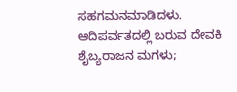ಸಹಗಮನಮಾಡಿದಳು. ಆದಿಪರ್ವತದಲ್ಲಿ ಬರುವ ದೇವಕಿ ಶೈಬ್ಯರಾಜನ ಮಗಳು;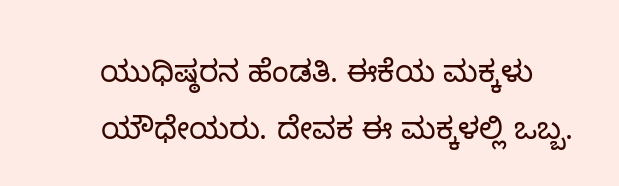ಯುಧಿಷ್ಠರನ ಹೆಂಡತಿ. ಈಕೆಯ ಮಕ್ಕಳು ಯೌಧೇಯರು. ದೇವಕ ಈ ಮಕ್ಕಳಲ್ಲಿ ಒಬ್ಬ.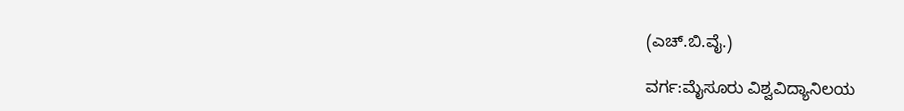(ಎಚ್.ಬಿ.ವೈ.)

ವರ್ಗ:ಮೈಸೂರು ವಿಶ್ವವಿದ್ಯಾನಿಲಯ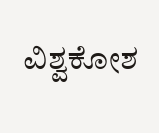ವಿಶ್ವಕೋಶ